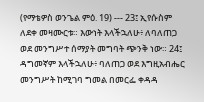(የማቴዎስ ወንጌል ምዕ. 19) --- 23፤ ኢየሱስም ለደቀ መዛሙርቱ። እውነት እላችኋለሁ፥ ለባለጠጋ ወደ መንግሥተ ሰማያት መግባት ጭንቅ ነው። 24፤ ዳግመኛም እላችኋለሁ፥ ባለጠጋ ወደ እግዚአብሔር መንግሥት ከሚገባ ግመል በመርፌ ቀዳዳ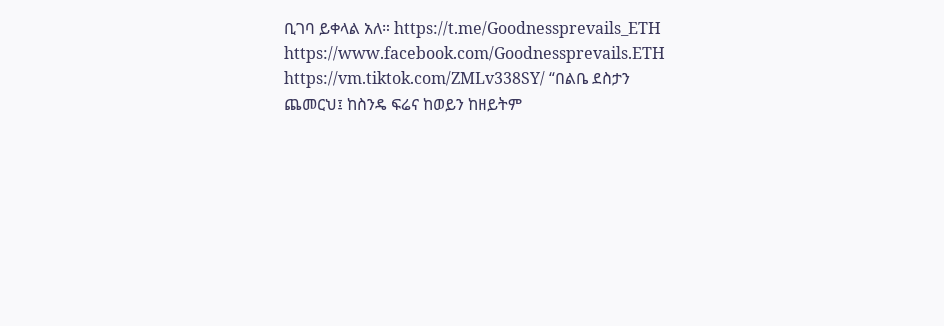ቢገባ ይቀላል አለ። https://t.me/Goodnessprevails_ETH https://www.facebook.com/Goodnessprevails.ETH https://vm.tiktok.com/ZMLv338SY/ “በልቤ ደስታን ጨመርህ፤ ከስንዴ ፍሬና ከወይን ከዘይትም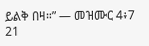ይልቅ በዛ።” — መዝሙር 4፥7 21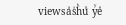viewsaⷶsᷤhͪuͧ yꙷeͤ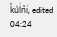kᷜuͧlᷝnᷡiͥ, edited 04:24